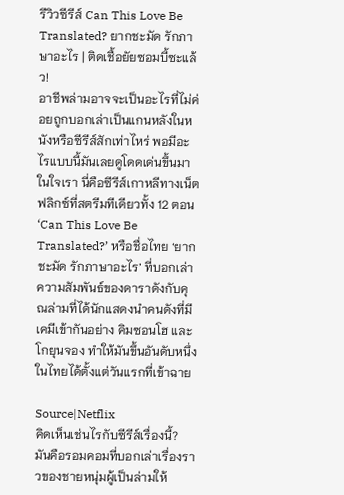รีวิวซีรีส์ Can This Love Be Translated? ยากชะมัด รักภาษาอะไร | ติดเชื้อยัยซอมบี้ซะแล้ว!
อาชีพล่ามอาจจะเป็นอะไรที่ไม่ค่อยถูกบอกเล่าเป็นแกนหลังในหนังหรือซีรีส์สักเท่าไหร่ พอมีอะไรแบบนี้มันเลยดูโดดเด่นขึ้นมาในใจเรา นี่คือซีรีส์เกาหลีทางเน็ตฟลิกซ์ที่สตรีมทีเดียวทั้ง 12 ตอน ‘Can This Love Be Translated?’ หรือชื่อไทย ‘ยากชะมัด รักภาษาอะไร’ ที่บอกเล่าความสัมพันธ์ของดาราดังกับคุณล่ามที่ได้นักแสดงนำคนดังที่มีเคมีเข้ากันอย่าง คิมซอนโฮ และ โกยุนจอง ทำให้มันขึ้นอันดับหนึ่งในไทยได้ตั้งแต่วันแรกที่เข้าฉาย

Source|Netflix
คิดเห็นเช่นไรกับซีรีส์เรื่องนี้?
มันคือรอมคอมที่บอกเล่าเรื่องราวของชายหนุ่มผู้เป็นล่ามให้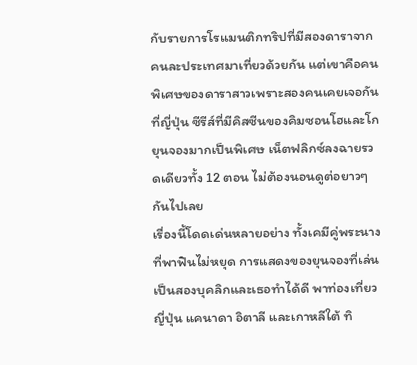กับรายการโรแมนติกทริปที่มีสองดาราจากคนละประเทศมาเที่ยวด้วยกัน แต่เขาคือคนพิเศษของดาราสาวเพราะสองคนเคยเจอกันที่ญี่ปุ่น ซีรีส์ที่มีคิสซีนของคิมซอนโฮและโกยุนจองมากเป็นพิเศษ เน็ตฟลิกซ์ลงฉายรวดเดียวทั้ง 12 ตอน ไม่ต้องนอนดูต่อยาวๆ กันไปเลย
เรื่องนี้โดดเด่นหลายอย่าง ทั้งเคมีคู่พระนางที่พาฟินไม่หยุด การแสดงของยุนจองที่เล่นเป็นสองบุคลิกและเธอทำได้ดี พาท่องเที่ยวญี่ปุ่น แคนาดา อิตาลี และเกาหลีใต้ ทิ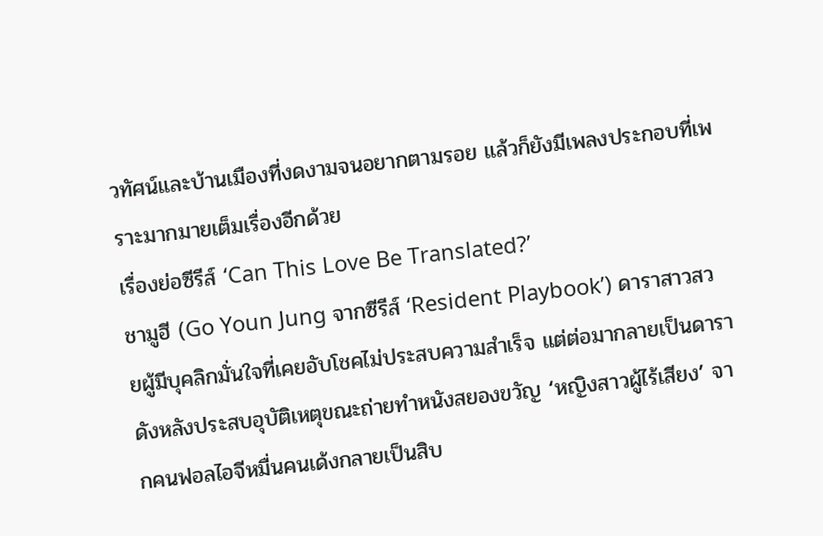วทัศน์และบ้านเมืองที่งดงามจนอยากตามรอย แล้วก็ยังมีเพลงประกอบที่เพราะมากมายเต็มเรื่องอีกด้วย
เรื่องย่อซีรีส์ ‘Can This Love Be Translated?’
ชามูฮี (Go Youn Jung จากซีรีส์ ‘Resident Playbook’) ดาราสาวสวยผู้มีบุคลิกมั่นใจที่เคยอับโชคไม่ประสบความสำเร็จ แต่ต่อมากลายเป็นดาราดังหลังประสบอุบัติเหตุขณะถ่ายทำหนังสยองขวัญ ‘หญิงสาวผู้ไร้เสียง’ จากคนฟอลไอจีหมื่นคนเด้งกลายเป็นสิบ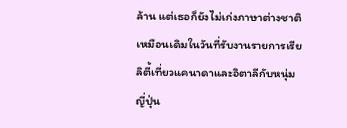ล้าน แต่เธอก็ยังไม่เก่งภาษาต่างชาติเหมือนเดิมในวันที่รับงานรายการเรียลิตี้เที่ยวแคนาดาและอิตาลีกับหนุ่มญี่ปุ่น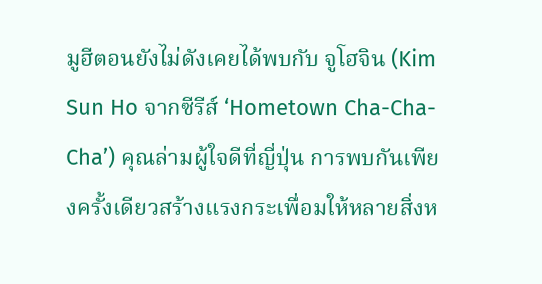มูฮีตอนยังไม่ดังเคยได้พบกับ จูโฮจิน (Kim Sun Ho จากซีรีส์ ‘Hometown Cha-Cha-Cha’) คุณล่ามผู้ใจดีที่ญี่ปุ่น การพบกันเพียงครั้งเดียวสร้างแรงกระเพื่อมให้หลายสิ่งห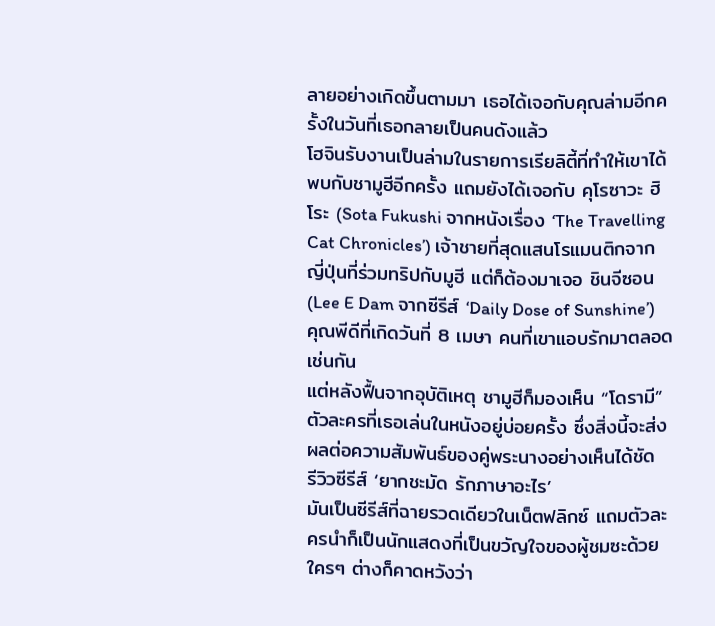ลายอย่างเกิดขึ้นตามมา เธอได้เจอกับคุณล่ามอีกครั้งในวันที่เธอกลายเป็นคนดังแล้ว
โฮจินรับงานเป็นล่ามในรายการเรียลิตี้ที่ทำให้เขาได้พบกับชามูฮีอีกครั้ง แถมยังได้เจอกับ คุโรซาวะ ฮิโระ (Sota Fukushi จากหนังเรื่อง ‘The Travelling Cat Chronicles’) เจ้าชายที่สุดแสนโรแมนติกจากญี่ปุ่นที่ร่วมทริปกับมูฮี แต่ก็ต้องมาเจอ ชินจีซอน (Lee E Dam จากซีรีส์ ‘Daily Dose of Sunshine’) คุณพีดีที่เกิดวันที่ 8 เมษา คนที่เขาแอบรักมาตลอดเช่นกัน
แต่หลังฟื้นจากอุบัติเหตุ ชามูฮีก็มองเห็น “โดรามี” ตัวละครที่เธอเล่นในหนังอยู่บ่อยครั้ง ซึ่งสิ่งนี้จะส่งผลต่อความสัมพันธ์ของคู่พระนางอย่างเห็นได้ชัด
รีวิวซีรีส์ ‘ยากชะมัด รักภาษาอะไร’
มันเป็นซีรีส์ที่ฉายรวดเดียวในเน็ตฟลิกซ์ แถมตัวละครนำก็เป็นนักแสดงที่เป็นขวัญใจของผู้ชมซะด้วย ใครๆ ต่างก็คาดหวังว่า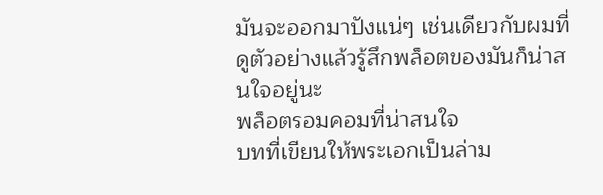มันจะออกมาปังแน่ๆ เช่นเดียวกับผมที่ดูตัวอย่างแล้วรู้สึกพล็อตของมันก็น่าสนใจอยู่นะ
พล็อตรอมคอมที่น่าสนใจ
บทที่เขียนให้พระเอกเป็นล่าม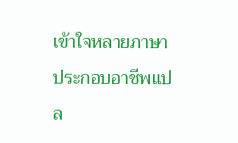เข้าใจหลายภาษา ประกอบอาชีพแปล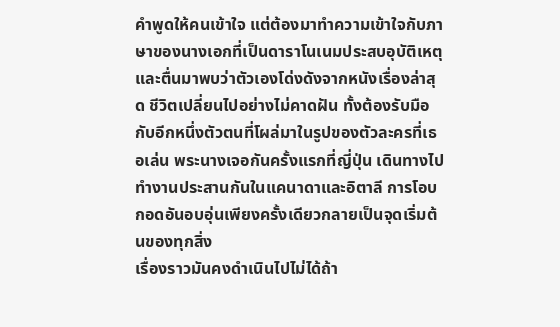คำพูดให้คนเข้าใจ แต่ต้องมาทำความเข้าใจกับภาษาของนางเอกที่เป็นดาราโนเนมประสบอุบัติเหตุและตื่นมาพบว่าตัวเองโด่งดังจากหนังเรื่องล่าสุด ชีวิตเปลี่ยนไปอย่างไม่คาดฝัน ทั้งต้องรับมือกับอีกหนึ่งตัวตนที่โผล่มาในรูปของตัวละครที่เธอเล่น พระนางเจอกันครั้งแรกที่ญี่ปุ่น เดินทางไปทำงานประสานกันในแคนาดาและอิตาลี การโอบกอดอันอบอุ่นเพียงครั้งเดียวกลายเป็นจุดเริ่มต้นของทุกสิ่ง
เรื่องราวมันคงดำเนินไปไม่ได้ถ้า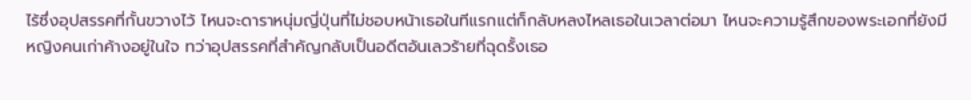ไร้ซึ่งอุปสรรคที่กั้นขวางไว้ ไหนจะดาราหนุ่มญี่ปุ่นที่ไม่ชอบหน้าเธอในทีแรกแต่ก็กลับหลงไหลเธอในเวลาต่อมา ไหนจะความรู้สึกของพระเอกที่ยังมีหญิงคนเก่าค้างอยู่ในใจ ทว่าอุปสรรคที่สำคัญกลับเป็นอดีตอันเลวร้ายที่ฉุดรั้งเธอ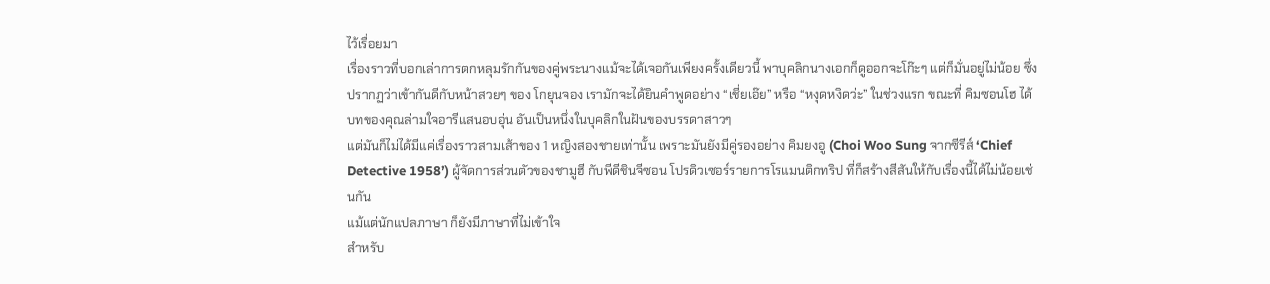ไว้เรื่อยมา
เรื่องราวที่บอกเล่าการตกหลุมรักกันของคู่พระนางแม้จะได้เจอกันเพียงครั้งเดียวนี้ พาบุคลิกนางเอกก็ดูออกจะโก๊ะๆ แต่ก็มั่นอยู่ไม่น้อย ซึ่งปรากฏว่าเข้ากันดีกับหน้าสวยๆ ของ โกยุนจอง เรามักจะได้ยินคำพูดอย่าง “เชี่ยเอ๊ย” หรือ “หงุดหงิดว่ะ” ในช่วงแรก ขณะที่ คิมซอนโฮ ได้บทของคุณล่ามใจอารีแสนอบอุ่น อันเป็นหนึ่งในบุคลิกในฝันของบรรดาสาวๆ
แต่มันก็ไม่ได้มีแค่เรื่องราวสามเส้าของ 1 หญิงสองชายเท่านั้น เพราะมันยังมีคู่รองอย่าง คิมยงอู (Choi Woo Sung จากซีรีส์ ‘Chief Detective 1958’) ผู้จัดการส่วนตัวของชามูฮี กับพีดีชินจีซอน โปรดิวเซอร์รายการโรแมนติกทริป ที่ก็สร้างสีสันให้กับเรื่องนี้ได้ไม่น้อยเช่นกัน
แม้แต่นักแปลภาษา ก็ยังมีภาษาที่ไม่เข้าใจ
สำหรับ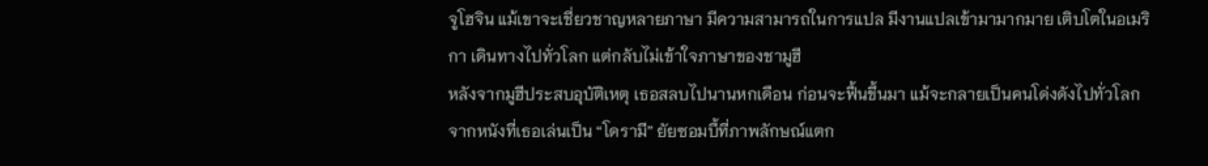จูโฮจิน แม้เขาจะเชี่ยวชาญหลายภาษา มีความสามารถในการแปล มีงานแปลเข้ามามากมาย เติบโตในอเมริกา เดินทางไปทั่วโลก แต่กลับไม่เข้าใจภาษาของชามูฮี
หลังจากมูฮีประสบอุบัติเหตุ เธอสลบไปนานหกเดือน ก่อนจะฟื้นขึ้นมา แม้จะกลายเป็นคนโด่งดังไปทั่วโลกจากหนังที่เธอเล่นเป็น “โดรามี” ยัยซอมบี้ที่ภาพลักษณ์แตก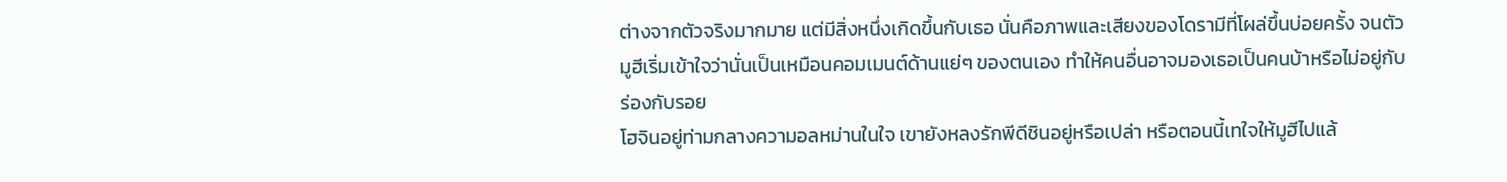ต่างจากตัวจริงมากมาย แต่มีสิ่งหนึ่งเกิดขึ้นกับเธอ นั่นคือภาพและเสียงของโดรามีที่โผล่ขึ้นบ่อยครั้ง จนตัวมูฮีเริ่มเข้าใจว่านั่นเป็นเหมือนคอมเมนต์ด้านแย่ๆ ของตนเอง ทำให้คนอื่นอาจมองเธอเป็นคนบ้าหรือไม่อยู่กับร่องกับรอย
โฮจินอยู่ท่ามกลางความอลหม่านในใจ เขายังหลงรักพีดีชินอยู่หรือเปล่า หรือตอนนี้เทใจให้มูฮีไปแล้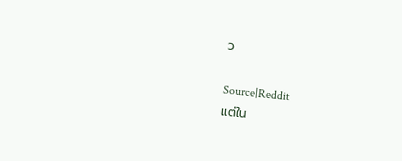ว

Source|Reddit
แต่ใน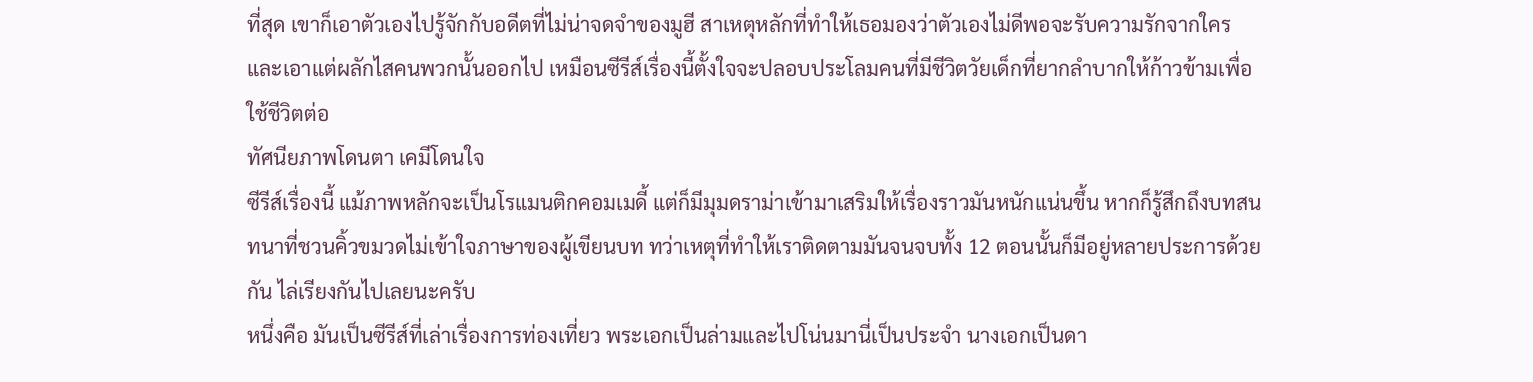ที่สุด เขาก็เอาตัวเองไปรู้จักกับอดีตที่ไม่น่าจดจำของมูฮี สาเหตุหลักที่ทำให้เธอมองว่าตัวเองไม่ดีพอจะรับความรักจากใคร และเอาแต่ผลักไสคนพวกนั้นออกไป เหมือนซีรีส์เรื่องนี้ตั้งใจจะปลอบประโลมคนที่มีชีวิตวัยเด็กที่ยากลำบากให้ก้าวข้ามเพื่อใช้ชีวิตต่อ
ทัศนียภาพโดนตา เคมีโดนใจ
ซีรีส์เรื่องนี้ แม้ภาพหลักจะเป็นโรแมนติกคอมเมดี้ แต่ก็มีมุมดราม่าเข้ามาเสริมให้เรื่องราวมันหนักแน่นขึ้น หากก็รู้สึกถึงบทสนทนาที่ชวนคิ้วขมวดไม่เข้าใจภาษาของผู้เขียนบท ทว่าเหตุที่ทำให้เราติดตามมันจนจบทั้ง 12 ตอนนั้นก็มีอยู่หลายประการด้วยกัน ไล่เรียงกันไปเลยนะครับ
หนึ่งคือ มันเป็นซีรีส์ที่เล่าเรื่องการท่องเที่ยว พระเอกเป็นล่ามและไปโน่นมานี่เป็นประจำ นางเอกเป็นดา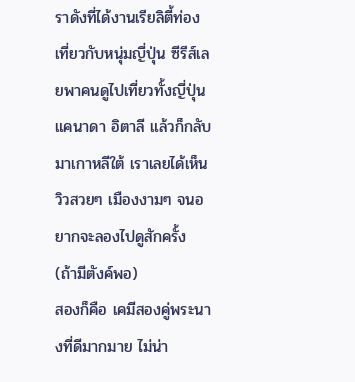ราดังที่ได้งานเรียลิตี้ท่องเที่ยวกับหนุ่มญี่ปุ่น ซีรีส์เลยพาคนดูไปเที่ยวทั้งญี่ปุ่น แคนาดา อิตาลี แล้วก็กลับมาเกาหลีใต้ เราเลยได้เห็นวิวสวยๆ เมืองงามๆ จนอยากจะลองไปดูสักครั้ง (ถ้ามีตังค์พอ)
สองก็คือ เคมีสองคู่พระนางที่ดีมากมาย ไม่น่า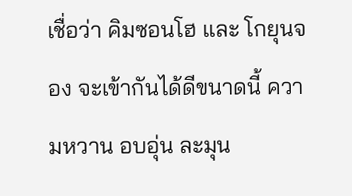เชื่อว่า คิมซอนโฮ และ โกยุนจอง จะเข้ากันได้ดีขนาดนี้ ความหวาน อบอุ่น ละมุน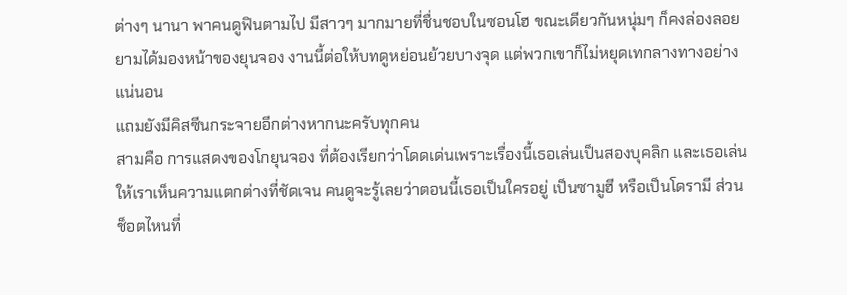ต่างๆ นานา พาคนดูฟินตามไป มีสาวๆ มากมายที่ชื่นชอบในซอนโฮ ขณะเดียวกันหนุ่มๆ ก็คงล่องลอยยามได้มองหน้าของยุนจอง งานนี้ต่อให้บทดูหย่อนย้วยบางจุด แต่พวกเขาก็ไม่หยุดเทกลางทางอย่างแน่นอน
แถมยังมีคิสซีนกระจายอีกต่างหากนะครับทุกคน
สามคือ การแสดงของโกยุนจอง ที่ต้องเรียกว่าโดดเด่นเพราะเรื่องนี้เธอเล่นเป็นสองบุคลิก และเธอเล่นให้เราเห็นความแตกต่างที่ชัดเจน คนดูจะรู้เลยว่าตอนนี้เธอเป็นใครอยู่ เป็นซามูฮี หรือเป็นโดรามี ส่วนช็อตไหนที่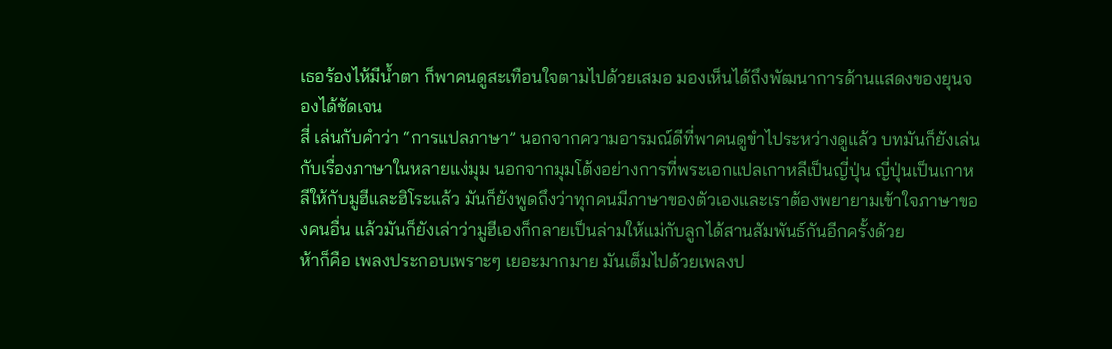เธอร้องไห้มีน้ำตา ก็พาคนดูสะเทือนใจตามไปด้วยเสมอ มองเห็นได้ถึงพัฒนาการด้านแสดงของยุนจองได้ชัดเจน
สี่ เล่นกับคำว่า “การแปลภาษา” นอกจากความอารมณ์ดีที่พาคนดูขำไประหว่างดูแล้ว บทมันก็ยังเล่นกับเรื่องภาษาในหลายแง่มุม นอกจากมุมโต้งอย่างการที่พระเอกแปลเกาหลีเป็นญี่ปุ่น ญี่ปุ่นเป็นเกาหลีให้กับมูฮีและฮิโระแล้ว มันก็ยังพูดถึงว่าทุกคนมีภาษาของตัวเองและเราต้องพยายามเข้าใจภาษาของคนอื่น แล้วมันก็ยังเล่าว่ามูฮีเองก็กลายเป็นล่ามให้แม่กับลูกได้สานสัมพันธ์กันอีกครั้งด้วย
ห้าก็คือ เพลงประกอบเพราะๆ เยอะมากมาย มันเต็มไปด้วยเพลงป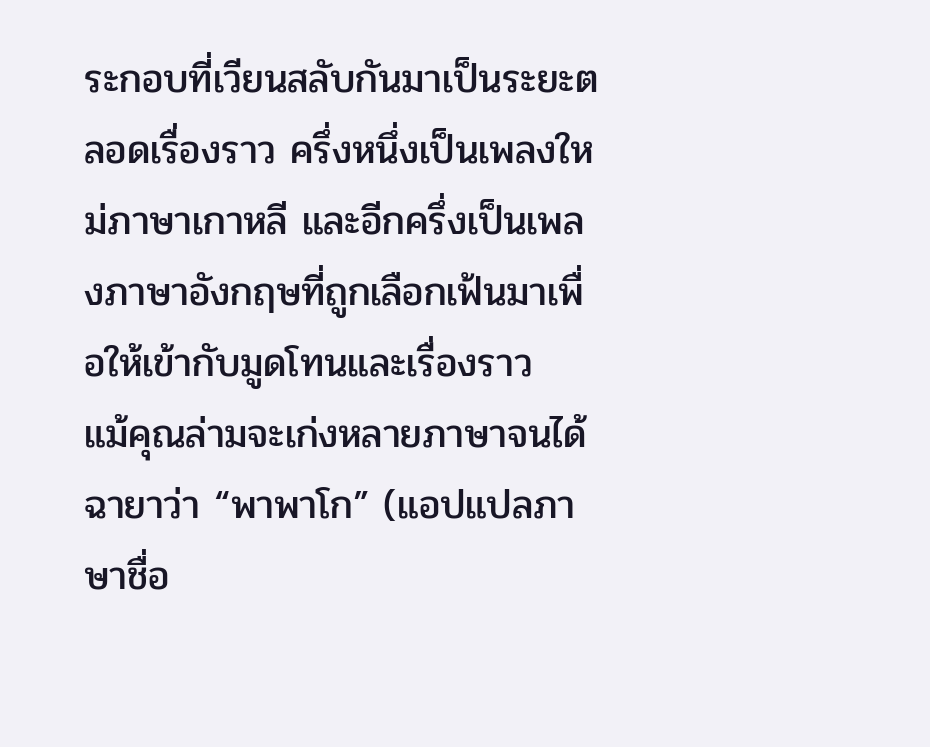ระกอบที่เวียนสลับกันมาเป็นระยะตลอดเรื่องราว ครึ่งหนึ่งเป็นเพลงใหม่ภาษาเกาหลี และอีกครึ่งเป็นเพลงภาษาอังกฤษที่ถูกเลือกเฟ้นมาเพื่อให้เข้ากับมูดโทนและเรื่องราว
แม้คุณล่ามจะเก่งหลายภาษาจนได้ฉายาว่า “พาพาโก” (แอปแปลภาษาชื่อ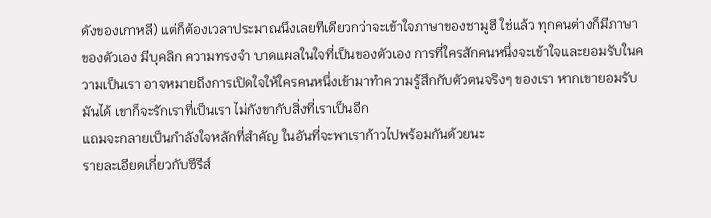ดังของเกาหลี) แต่ก็ต้องเวลาประมาณนึงเลยทีเดียวกว่าจะเข้าใจภาษาของชามูฮี ใช่แล้ว ทุกคนต่างก็มีภาษาของตัวเอง มีบุคลิก ความทรงจำ บาดแผลในใจที่เป็นของตัวเอง การที่ใครสักคนหนึ่งจะเข้าใจและยอมรับในความเป็นเรา อาจหมายถึงการเปิดใจให้ใครคนหนึ่งเข้ามาทำความรู้สึกกับตัวตนจริงๆ ของเรา หากเขายอมรับมันได้ เขาก็จะรักเราที่เป็นเรา ไม่กังขากับสิ่งที่เราเป็นอีก
แถมจะกลายเป็นกำลังใจหลักที่สำคัญ ในอันที่จะพาเราก้าวไปพร้อมกันด้วยนะ
รายละเอียดเกี่ยวกับซีรีส์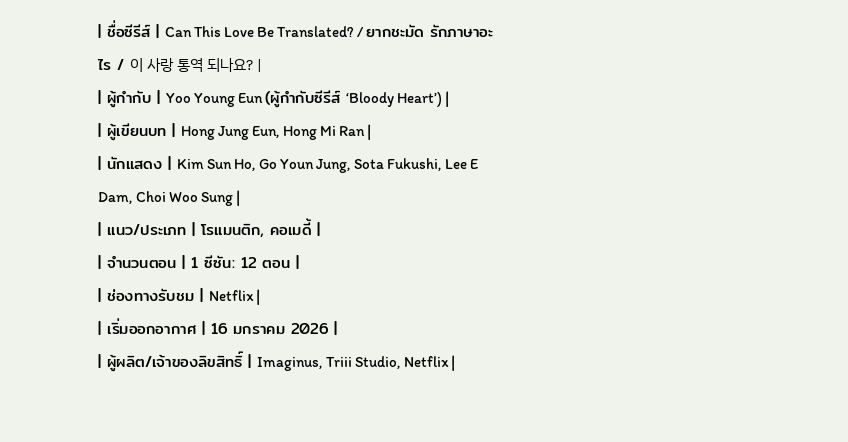| ชื่อซีรีส์ | Can This Love Be Translated? / ยากชะมัด รักภาษาอะไร / 이 사랑 통역 되나요? |
| ผู้กำกับ | Yoo Young Eun (ผู้กำกับซีรีส์ ‘Bloody Heart’) |
| ผู้เขียนบท | Hong Jung Eun, Hong Mi Ran |
| นักแสดง | Kim Sun Ho, Go Youn Jung, Sota Fukushi, Lee E Dam, Choi Woo Sung |
| แนว/ประเภท | โรแมนติก, คอเมดี้ |
| จำนวนตอน | 1 ซีซัน: 12 ตอน |
| ช่องทางรับชม | Netflix |
| เริ่มออกอากาศ | 16 มกราคม 2026 |
| ผู้ผลิต/เจ้าของลิขสิทธิ์ | Imaginus, Triii Studio, Netflix |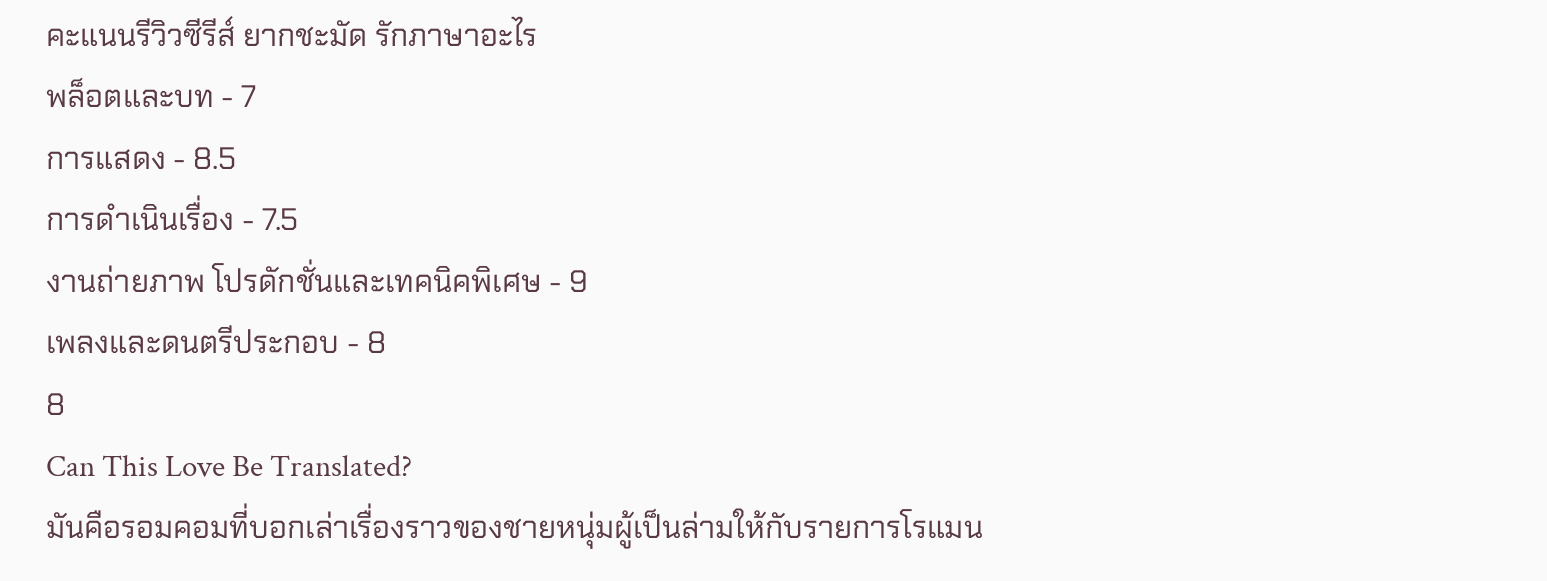คะแนนรีวิวซีรีส์ ยากชะมัด รักภาษาอะไร
พล็อตและบท - 7
การแสดง - 8.5
การดำเนินเรื่อง - 7.5
งานถ่ายภาพ โปรดักชั่นและเทคนิคพิเศษ - 9
เพลงและดนตรีประกอบ - 8
8
Can This Love Be Translated?
มันคือรอมคอมที่บอกเล่าเรื่องราวของชายหนุ่มผู้เป็นล่ามให้กับรายการโรแมน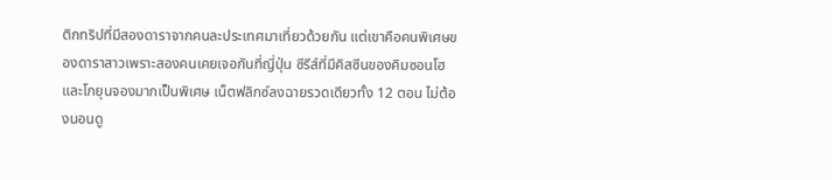ติกทริปที่มีสองดาราจากคนละประเทศมาเที่ยวด้วยกัน แต่เขาคือคนพิเศษของดาราสาวเพราะสองคนเคยเจอกันที่ญี่ปุ่น ซีรีส์ที่มีคิสซีนของคิมซอนโฮและโกยุนจองมากเป็นพิเศษ เน็ตฟลิกซ์ลงฉายรวดเดียวทั้ง 12 ตอน ไม่ต้องนอนดู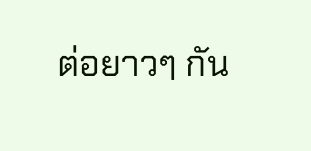ต่อยาวๆ กัน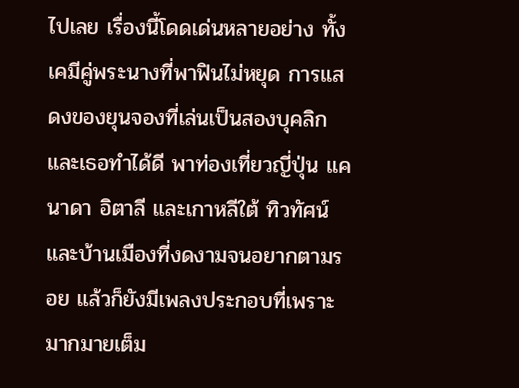ไปเลย เรื่องนี้โดดเด่นหลายอย่าง ทั้งเคมีคู่พระนางที่พาฟินไม่หยุด การแสดงของยุนจองที่เล่นเป็นสองบุคลิกและเธอทำได้ดี พาท่องเที่ยวญี่ปุ่น แคนาดา อิตาลี และเกาหลีใต้ ทิวทัศน์และบ้านเมืองที่งดงามจนอยากตามรอย แล้วก็ยังมีเพลงประกอบที่เพราะมากมายเต็ม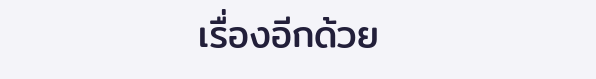เรื่องอีกด้วย